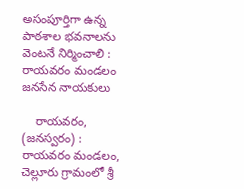అసంపూర్తిగా ఉన్న పాఠశాల భవనాలను వెంటనే నిర్మించాలి : రాయవరం మండలం జనసేన నాయకులు

    రాయవరం, (జనస్వరం) : రాయవరం మండలం, చెల్లూరు గ్రామంలో శ్రీ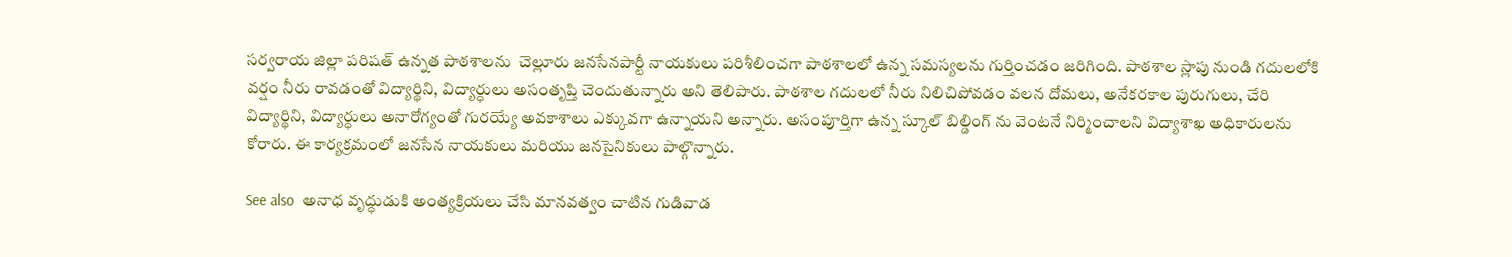సర్వరాయ జిల్లా పరిషత్ ఉన్నత పాఠశాలను  చెల్లూరు జనసేనపార్టీ నాయకులు పరిశీలించగా పాఠశాలలో ఉన్న సమస్యలను గుర్తించడం జరిగింది. పాఠశాల స్లాపు నుండి గదులలోకి వర్షం నీరు రావడంతో విద్యార్థిని, విద్యార్ధులు అసంతృప్తి చెందుతున్నారు అని తెలిపారు. పాఠశాల గదులలో నీరు నిలిచిపోవడం వలన దోమలు, అనేకరకాల పురుగులు, చేరి విద్యార్థిని, విద్యార్ధులు అనారోగ్యంతో గురయ్యే అవకాశాలు ఎక్కువగా ఉన్నాయని అన్నారు. అసంపూర్తిగా ఉన్న స్కూల్ బిల్డింగ్ ను వెంటనే నిర్మించాలని విద్యాశాఖ అధికారులను కోరారు. ఈ కార్యక్రమంలో జనసేన నాయకులు మరియు జనసైనికులు పాల్గొన్నారు.

See also  అనాధ వృద్ధుడుకి అంత్యక్రియలు చేసి మానవత్వం చాటిన గుడివాడ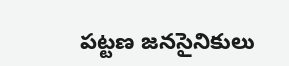పట్టణ జనసైనికులు